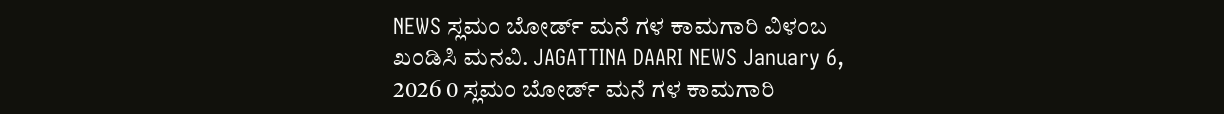NEWS ಸ್ಲಮಂ ಬೋರ್ಡ್ ಮನೆ ಗಳ ಕಾಮಗಾರಿ ವಿಳಂಬ ಖಂಡಿಸಿ ಮನವಿ. JAGATTINA DAARI NEWS January 6, 2026 0 ಸ್ಲಮಂ ಬೋರ್ಡ್ ಮನೆ ಗಳ ಕಾಮಗಾರಿ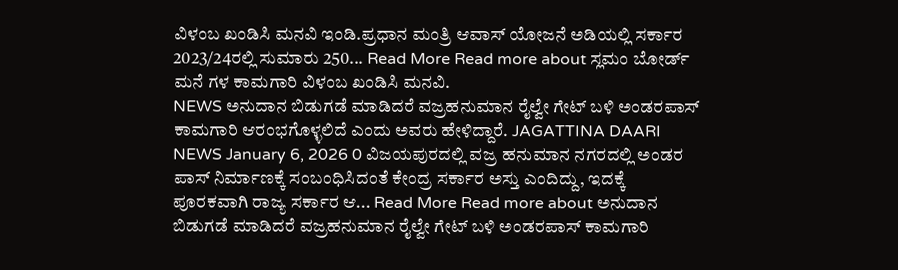ವಿಳಂಬ ಖಂಡಿಸಿ ಮನವಿ ಇಂಡಿ.ಪ್ರಧಾನ ಮಂತ್ರಿ ಆವಾಸ್ ಯೋಜನೆ ಅಡಿಯಲ್ಲಿ ಸರ್ಕಾರ 2023/24ರಲ್ಲಿ ಸುಮಾರು 250... Read More Read more about ಸ್ಲಮಂ ಬೋರ್ಡ್ ಮನೆ ಗಳ ಕಾಮಗಾರಿ ವಿಳಂಬ ಖಂಡಿಸಿ ಮನವಿ.
NEWS ಅನುದಾನ ಬಿಡುಗಡೆ ಮಾಡಿದರೆ ವಜ್ರಹನುಮಾನ ರೈಲ್ವೇ ಗೇಟ್ ಬಳಿ ಅಂಡರಪಾಸ್ ಕಾಮಗಾರಿ ಆರಂಭಗೊಳ್ಳಲಿದೆ ಎಂದು ಅವರು ಹೇಳಿದ್ದಾರೆ. JAGATTINA DAARI NEWS January 6, 2026 0 ವಿಜಯಪುರದಲ್ಲಿ ವಜ್ರ ಹನುಮಾನ ನಗರದಲ್ಲಿ ಅಂಡರ ಪಾಸ್ ನಿರ್ಮಾಣಕ್ಕೆ ಸಂಬಂಧಿಸಿದಂತೆ ಕೇಂದ್ರ ಸರ್ಕಾರ ಅಸ್ತು ಎಂದಿದ್ದು, ಇದಕ್ಕೆ ಪೂರಕವಾಗಿ ರಾಜ್ಯ ಸರ್ಕಾರ ಆ... Read More Read more about ಅನುದಾನ ಬಿಡುಗಡೆ ಮಾಡಿದರೆ ವಜ್ರಹನುಮಾನ ರೈಲ್ವೇ ಗೇಟ್ ಬಳಿ ಅಂಡರಪಾಸ್ ಕಾಮಗಾರಿ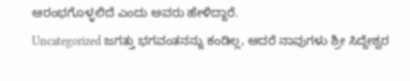ಆರಂಭಗೊಳ್ಳಲಿದೆ ಎಂದು ಅವರು ಹೇಳಿದ್ದಾರೆ.
Uncategorized ಜಗತ್ತು ಭಗವಂತನನ್ನು ಕಂಡಿಲ್ಲ, ಆದರೆ ನಾವುಗಳು ಶ್ರೀ ಸಿದ್ದೇಶ್ವರ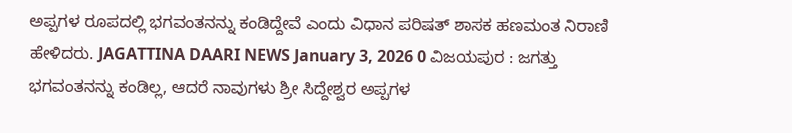ಅಪ್ಪಗಳ ರೂಪದಲ್ಲಿ ಭಗವಂತನನ್ನು ಕಂಡಿದ್ದೇವೆ ಎಂದು ವಿಧಾನ ಪರಿಷತ್ ಶಾಸಕ ಹಣಮಂತ ನಿರಾಣಿ ಹೇಳಿದರು. JAGATTINA DAARI NEWS January 3, 2026 0 ವಿಜಯಪುರ : ಜಗತ್ತು ಭಗವಂತನನ್ನು ಕಂಡಿಲ್ಲ, ಆದರೆ ನಾವುಗಳು ಶ್ರೀ ಸಿದ್ದೇಶ್ವರ ಅಪ್ಪಗಳ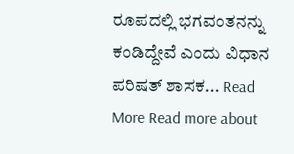ರೂಪದಲ್ಲಿ ಭಗವಂತನನ್ನು ಕಂಡಿದ್ದೇವೆ ಎಂದು ವಿಧಾನ ಪರಿಷತ್ ಶಾಸಕ... Read More Read more about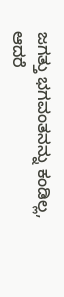ಜಗತ್ತು ಭಗವಂತನನ್ನು ಕಂಡಿಲ್ಲ, ಆದರೆ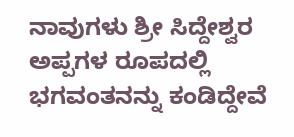ನಾವುಗಳು ಶ್ರೀ ಸಿದ್ದೇಶ್ವರ ಅಪ್ಪಗಳ ರೂಪದಲ್ಲಿ ಭಗವಂತನನ್ನು ಕಂಡಿದ್ದೇವೆ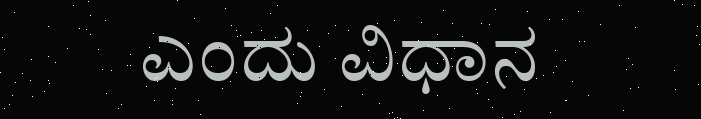ಎಂದು ವಿಧಾನ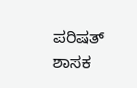ಪರಿಷತ್ ಶಾಸಕ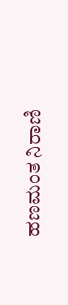ಹಣಮಂತ ನಿರಾಣಿ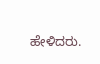ಹೇಳಿದರು.